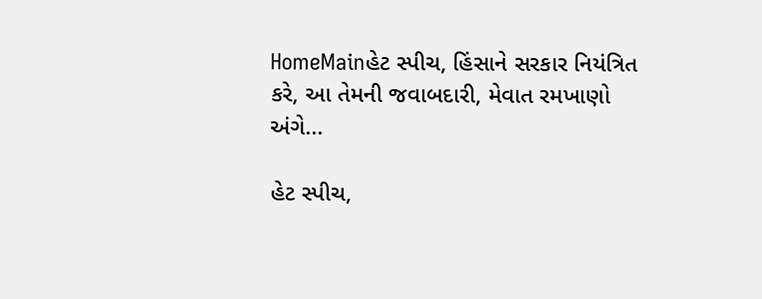HomeMainહેટ સ્પીચ, હિંસાને સરકાર નિયંત્રિત કરે, આ તેમની જવાબદારી, મેવાત રમખાણો અંગે...

હેટ સ્પીચ,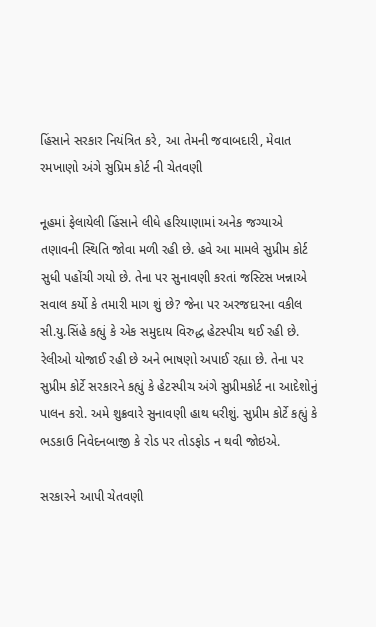હિંસાને સરકાર નિયંત્રિત કરે, આ તેમની જવાબદારી, મેવાત રમખાણો અંગે સુપ્રિમ કોર્ટ ની ચેતવણી

નૂહમાં ફેલાયેલી હિંસાને લીધે હરિયાણામાં અનેક જગ્યાએ તણાવની સ્થિતિ જોવા મળી રહી છે. હવે આ મામલે સુપ્રીમ કોર્ટ સુધી પહોંચી ગયો છે. તેના પર સુનાવણી કરતાં જસ્ટિસ ખન્નાએ સવાલ કર્યો કે તમારી માગ શું છે? જેના પર અરજદારના વકીલ સી.યુ.સિંહે કહ્યું કે એક સમુદાય વિરુદ્ધ હેટસ્પીચ થઈ રહી છે. રેલીઓ યોજાઈ રહી છે અને ભાષણો અપાઈ રહ્યા છે. તેના પર સુપ્રીમ કોર્ટે સરકારને કહ્યું કે હેટસ્પીચ અંગે સુપ્રીમકોર્ટ ના આદેશોનું પાલન કરો. અમે શુક્રવારે સુનાવણી હાથ ધરીશું. સુપ્રીમ કોર્ટે કહ્યું કે ભડકાઉ નિવેદનબાજી કે રોડ પર તોડફોડ ન થવી જોઇએ.

સરકારને આપી ચેતવણી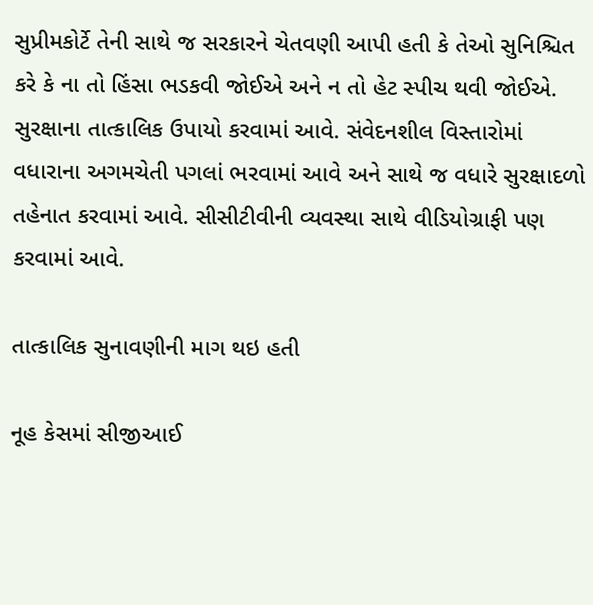સુપ્રીમકોર્ટે તેની સાથે જ સરકારને ચેતવણી આપી હતી કે તેઓ સુનિશ્ચિત કરે કે ના તો હિંસા ભડકવી જોઈએ અને ન તો હેટ સ્પીચ થવી જોઈએ. સુરક્ષાના તાત્કાલિક ઉપાયો કરવામાં આવે. સંવેદનશીલ વિસ્તારોમાં વધારાના અગમચેતી પગલાં ભરવામાં આવે અને સાથે જ વધારે સુરક્ષાદળો તહેનાત કરવામાં આવે. સીસીટીવીની વ્યવસ્થા સાથે વીડિયોગ્રાફી પણ કરવામાં આવે.

તાત્કાલિક સુનાવણીની માગ થઇ હતી

નૂહ કેસમાં સીજીઆઈ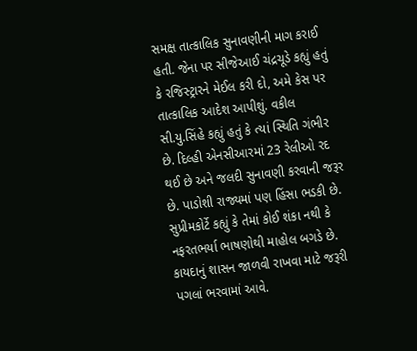સમક્ષ તાત્કાલિક સુનાવણીની માગ કરાઈ હતી. જેના પર સીજેઆઈ ચંદ્રચૂડે કહ્યું હતું કે રજિસ્ટ્રારને મેઈલ કરી દો, અમે કેસ પર તાત્કાલિક આદેશ આપીશું. વકીલ સી.યુ.સિંહે કહ્યું હતું કે ત્યાં સ્થિતિ ગંભીર છે. દિલ્હી એનસીઆરમાં 23 રેલીઓ રદ થઈ છે અને જલદી સુનાવણી કરવાની જરૂર છે. પાડોશી રાજ્યમાં પણ હિંસા ભડકી છે. સુપ્રીમકોર્ટે કહ્યું કે તેમાં કોઈ શંકા નથી કે નફરતભર્યા ભાષણોથી માહોલ બગડે છે. કાયદાનું શાસન જાળવી રાખવા માટે જરૂરી પગલાં ભરવામાં આવે.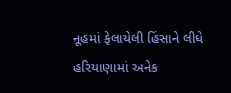નૂહમાં ફેલાયેલી હિંસાને લીધે હરિયાણામાં અનેક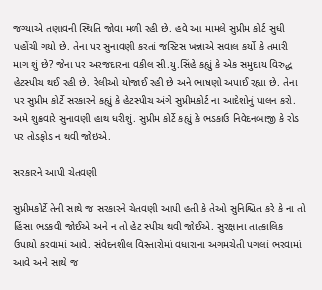જગ્યાએ તણાવની સ્થિતિ જોવા મળી રહી છે. હવે આ મામલે સુપ્રીમ કોર્ટ સુધી પહોંચી ગયો છે. તેના પર સુનાવણી કરતાં જસ્ટિસ ખન્નાએ સવાલ કર્યો કે તમારી માગ શું છે? જેના પર અરજદારના વકીલ સી.યુ.સિંહે કહ્યું કે એક સમુદાય વિરુદ્ધ હેટસ્પીચ થઈ રહી છે. રેલીઓ યોજાઈ રહી છે અને ભાષણો અપાઈ રહ્યા છે. તેના પર સુપ્રીમ કોર્ટે સરકારને કહ્યું કે હેટસ્પીચ અંગે સુપ્રીમકોર્ટ ના આદેશોનું પાલન કરો. અમે શુક્રવારે સુનાવણી હાથ ધરીશું. સુપ્રીમ કોર્ટે કહ્યું કે ભડકાઉ નિવેદનબાજી કે રોડ પર તોડફોડ ન થવી જોઇએ.

સરકારને આપી ચેતવણી

સુપ્રીમકોર્ટે તેની સાથે જ સરકારને ચેતવણી આપી હતી કે તેઓ સુનિશ્ચિત કરે કે ના તો હિંસા ભડકવી જોઈએ અને ન તો હેટ સ્પીચ થવી જોઈએ. સુરક્ષાના તાત્કાલિક ઉપાયો કરવામાં આવે. સંવેદનશીલ વિસ્તારોમાં વધારાના અગમચેતી પગલાં ભરવામાં આવે અને સાથે જ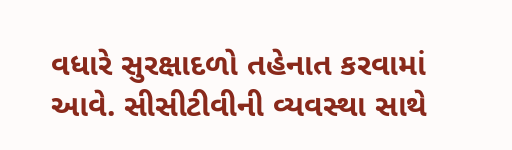વધારે સુરક્ષાદળો તહેનાત કરવામાં આવે. સીસીટીવીની વ્યવસ્થા સાથે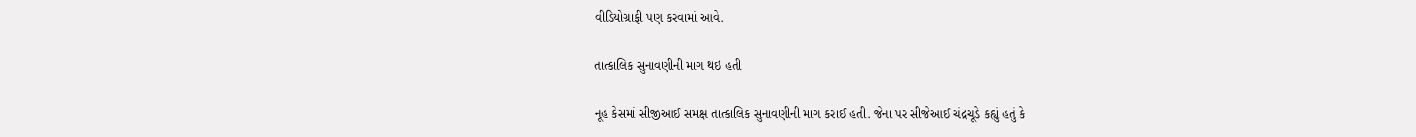વીડિયોગ્રાફી પણ કરવામાં આવે.

તાત્કાલિક સુનાવણીની માગ થઇ હતી

નૂહ કેસમાં સીજીઆઈ સમક્ષ તાત્કાલિક સુનાવણીની માગ કરાઈ હતી. જેના પર સીજેઆઈ ચંદ્રચૂડે કહ્યું હતું કે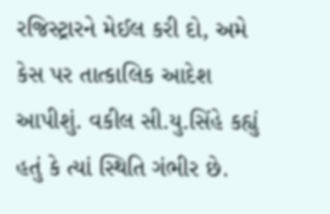રજિસ્ટ્રારને મેઈલ કરી દો, અમે કેસ પર તાત્કાલિક આદેશ આપીશું. વકીલ સી.યુ.સિંહે કહ્યું હતું કે ત્યાં સ્થિતિ ગંભીર છે.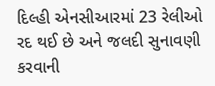દિલ્હી એનસીઆરમાં 23 રેલીઓ રદ થઈ છે અને જલદી સુનાવણી કરવાની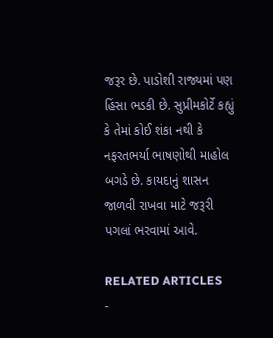જરૂર છે. પાડોશી રાજ્યમાં પણ હિંસા ભડકી છે. સુપ્રીમકોર્ટે કહ્યું કે તેમાં કોઈ શંકા નથી કે નફરતભર્યા ભાષણોથી માહોલ બગડે છે. કાયદાનું શાસન જાળવી રાખવા માટે જરૂરી પગલાં ભરવામાં આવે.

RELATED ARTICLES
-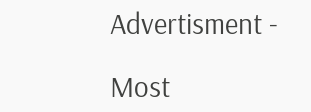Advertisment -

Most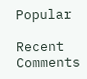Popular

Recent Comments